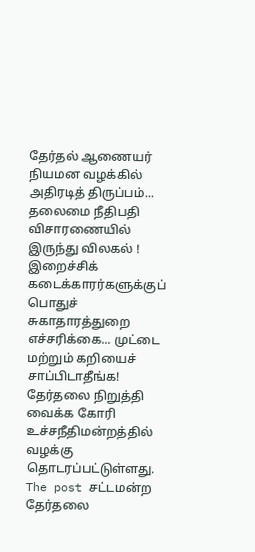தேர்தல் ஆணையர் நியமன வழக்கில் அதிரடித் திருப்பம்... தலைமை நீதிபதி விசாரணையில் இருந்து விலகல் !
இறைச்சிக் கடைக்காரர்களுக்குப் பொதுச் சுகாதாரத்துறை எச்சரிக்கை... முட்டை மற்றும் கறியைச் சாப்பிடாதீங்க!
தேர்தலை நிறுத்தி வைக்க கோரி உச்சநீதிமன்றத்தில் வழக்கு தொடரப்பட்டுள்ளது. The post சட்டமன்ற தேர்தலை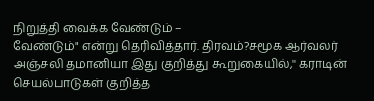நிறுத்தி வைக்க வேண்டும் –
வேண்டும்" என்று தெரிவித்தார். திரவம்?சமூக ஆர்வலர் அஞ்சலி தமானியா இது குறித்து கூறுகையில்,'' கராடின் செயல்பாடுகள் குறித்த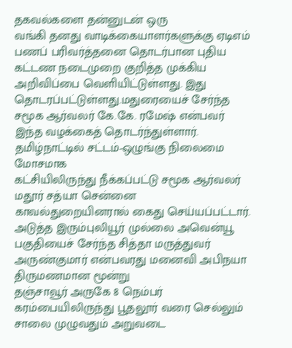தகவல்களை தன்னுடன் ஒரு
வங்கி தனது வாடிக்கையாளர்களுக்கு ஏடிஎம் பணப் பரிவர்த்தனை தொடர்பான புதிய கட்டண நடைமுறை குறித்த முக்கிய அறிவிப்பை வெளியிட்டுள்ளது. இது
தொடரப்பட்டுள்ளது.மதுரையைச் சேர்ந்த சமூக ஆர்வலர் கே.கே. ரமேஷ் என்பவர் இந்த வழக்கைத் தொடர்ந்துள்ளார். தமிழ்நாட்டில் சட்டம்-ஒழுங்கு நிலைமை மோசமாக
கட்சியிலிருந்து நீக்கப்பட்டு சமூக ஆர்வலர் மதூர் சத்யா சென்னை காவல்துறையினரால் கைது செய்யப்பட்டார்.
அடுத்த இரும்புலியூர் முல்லை அவென்யூ பகுதியைச் சேர்ந்த சித்தா மருத்துவர் அருண்குமார் என்பவரது மனைவி அபிநயா திருமணமான மூன்று
தஞ்சாவூர் அருகே 8 நெம்பர் கரம்பையிலிருந்து பூதலூர் வரை செல்லும் சாலை முழுவதும் அறுவடை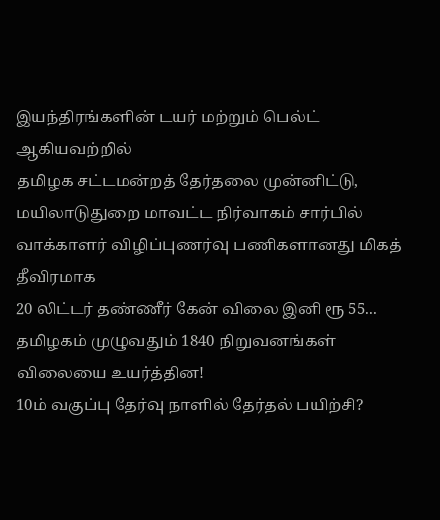இயந்திரங்களின் டயர் மற்றும் பெல்ட் ஆகியவற்றில்
தமிழக சட்டமன்றத் தேர்தலை முன்னிட்டு, மயிலாடுதுறை மாவட்ட நிர்வாகம் சார்பில் வாக்காளர் விழிப்புணர்வு பணிகளானது மிகத் தீவிரமாக
20 லிட்டர் தண்ணீர் கேன் விலை இனி ரூ 55... தமிழகம் முழுவதும் 1840 நிறுவனங்கள் விலையை உயர்த்தின!
10ம் வகுப்பு தேர்வு நாளில் தேர்தல் பயிற்சி?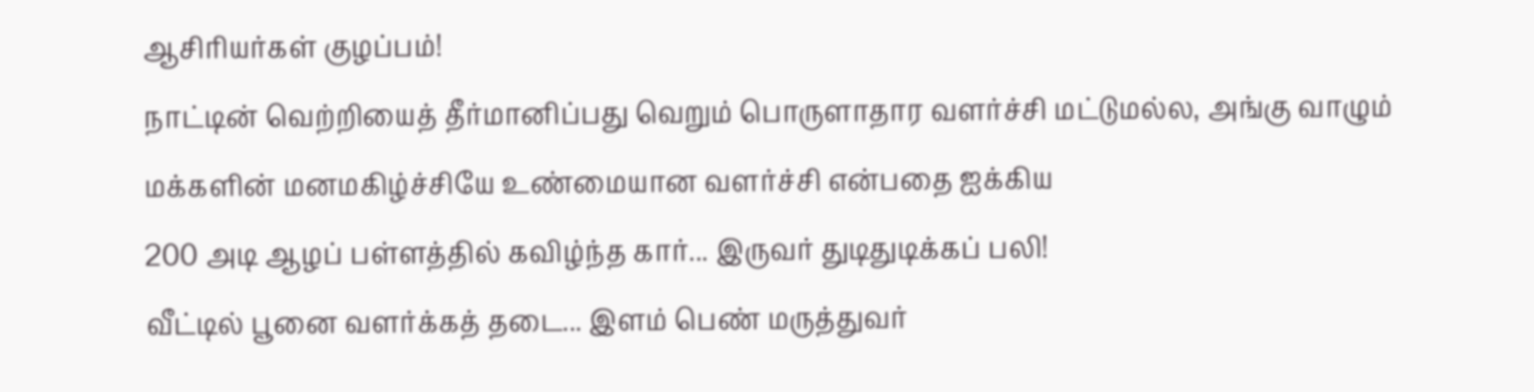ஆசிரியர்கள் குழப்பம்!
நாட்டின் வெற்றியைத் தீர்மானிப்பது வெறும் பொருளாதார வளர்ச்சி மட்டுமல்ல, அங்கு வாழும் மக்களின் மனமகிழ்ச்சியே உண்மையான வளர்ச்சி என்பதை ஐக்கிய
200 அடி ஆழப் பள்ளத்தில் கவிழ்ந்த கார்... இருவர் துடிதுடிக்கப் பலி!
வீட்டில் பூனை வளர்க்கத் தடை... இளம் பெண் மருத்துவர்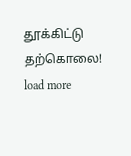தூக்கிட்டு தற்கொலை!
load more